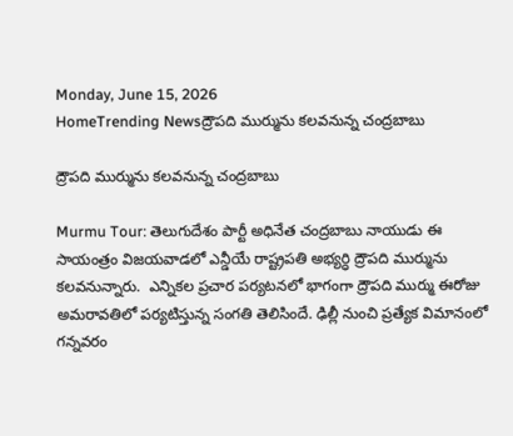Monday, June 15, 2026
HomeTrending Newsద్రౌపది ముర్మును కలవనున్న చంద్రబాబు

ద్రౌపది ముర్మును కలవనున్న చంద్రబాబు

Murmu Tour: తెలుగుదేశం పార్టీ అధినేత చంద్రబాబు నాయుడు ఈ సాయంత్రం విజయవాడలో ఎన్డీయే రాష్ట్రపతి అభ్యర్ధి ద్రౌపది ముర్మును కలవనున్నారు.  ఎన్నికల ప్రచార పర్యటనలో భాగంగా ద్రౌపది ముర్ము ఈరోజు అమరావతిలో పర్యటిస్తున్న సంగతి తెలిసిందే. ఢిల్లీ నుంచి ప్రత్యేక విమానంలో గన్నవరం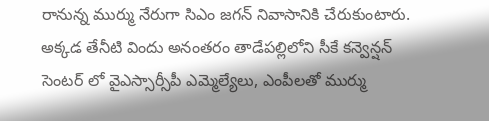రానున్న ముర్ము నేరుగా సిఎం జగన్ నివాసానికి చేరుకుంటారు. అక్కడ తేనీటి విందు అనంతరం తాడేపల్లిలోని సీకే కన్వెన్షన్ సెంటర్ లో వైఎస్సార్సీపీ ఎమ్మెల్యేలు, ఎంపీలతో ముర్ము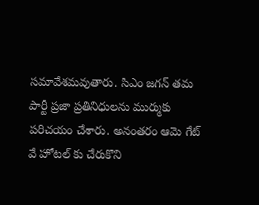సమావేశమవుతారు. సిఎం జగన్ తమ పార్టీ ప్రజా ప్రతినిధులను ముర్ముకు పరిచయం చేశారు. అనంతరం ఆమె గేట్ వే హోటల్ కు చేరుకొని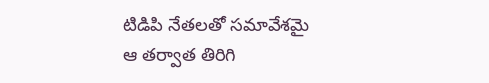టిడిపి నేతలతో సమావేశమై  ఆ తర్వాత తిరిగి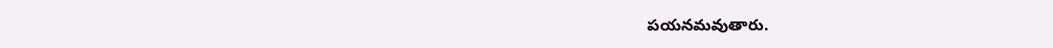పయనమవుతారు.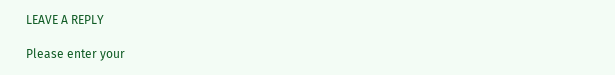LEAVE A REPLY

Please enter your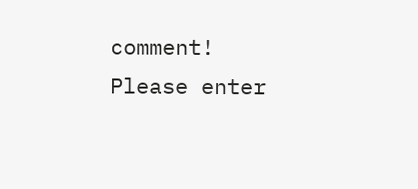comment!
Please enter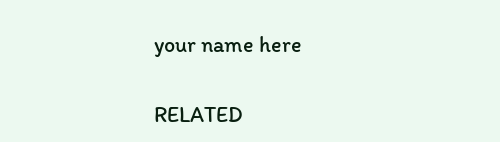your name here

RELATED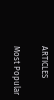ARTICLES

Most Popular